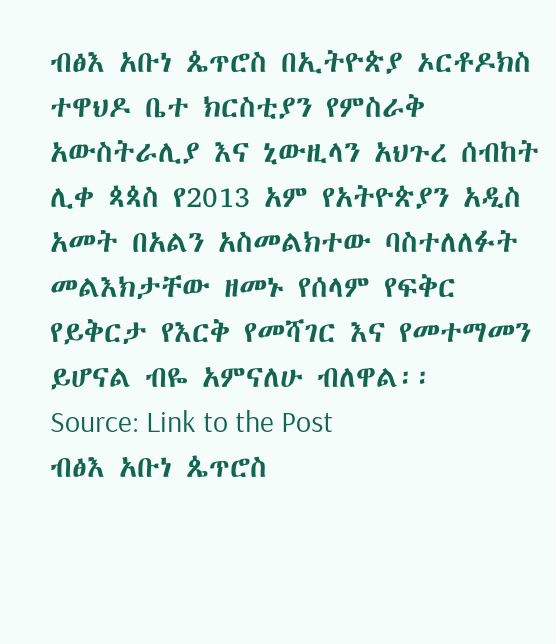ብፅእ አቡነ ጴጥሮስ በኢትዮጵያ ኦርቶዶክስ ተዋህዶ ቤተ ክርስቲያን የምስራቅ አውስትራሊያ እና ኒውዚላን አህጉረ ሰብከት ሊቀ ጳጳስ የ2013 አም የአትዮጵያን አዲስ አመት በአልን አስመልክተው ባስተለለፉት መልእክታቸው ዘመኑ የሰላም የፍቅር የይቅርታ የእርቅ የመሻገር እና የመተማመን ይሆናል ብዬ አምናለሁ ብለዋል፡፡
Source: Link to the Post
ብፅእ አቡነ ጴጥሮስ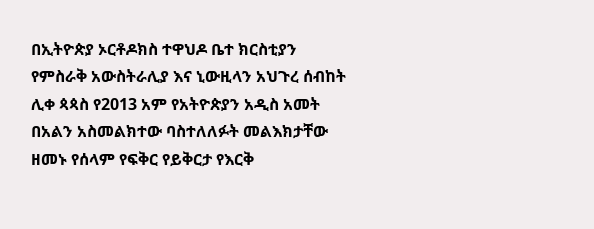በኢትዮጵያ ኦርቶዶክስ ተዋህዶ ቤተ ክርስቲያን የምስራቅ አውስትራሊያ እና ኒውዚላን አህጉረ ሰብከት ሊቀ ጳጳስ የ2013 አም የአትዮጵያን አዲስ አመት በአልን አስመልክተው ባስተለለፉት መልእክታቸው ዘመኑ የሰላም የፍቅር የይቅርታ የእርቅ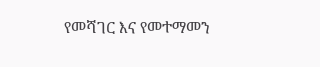የመሻገር እና የመተማመን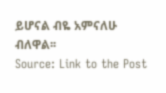ይሆናል ብዬ አምናለሁ ብለዋል፡፡
Source: Link to the Post